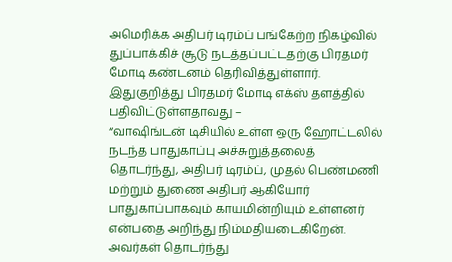அமெரிக்க அதிபர் டிரம்ப் பங்கேற்ற நிகழ்வில் துப்பாக்கிச் சூடு நடத்தப்பட்டதற்கு பிரதமர் மோடி கண்டனம் தெரிவித்துள்ளார்.
இதுகுறித்து பிரதமர் மோடி எக்ஸ் தளத்தில் பதிவிட்டுள்ளதாவது –
“வாஷிங்டன் டிசியில் உள்ள ஒரு ஹோட்டலில் நடந்த பாதுகாப்பு அச்சுறுத்தலைத் தொடர்ந்து, அதிபர் டிரம்ப், முதல் பெண்மணி மற்றும் துணை அதிபர் ஆகியோர் பாதுகாப்பாகவும் காயமின்றியும் உள்ளனர் என்பதை அறிந்து நிம்மதியடைகிறேன்.
அவர்கள் தொடர்ந்து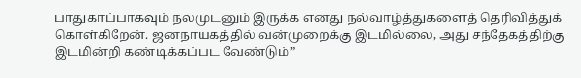பாதுகாப்பாகவும் நலமுடனும் இருக்க எனது நல்வாழ்த்துகளைத் தெரிவித்துக் கொள்கிறேன். ஜனநாயகத்தில் வன்முறைக்கு இடமில்லை, அது சந்தேகத்திற்கு இடமின்றி கண்டிக்கப்பட வேண்டும்”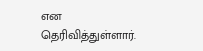என தெரிவித்துள்ளார்.